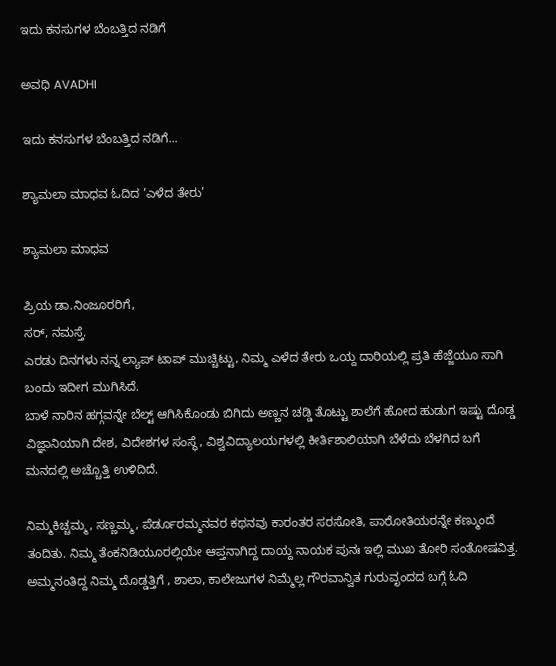ಇದು ಕನಸುಗಳ ಬೆಂಬತ್ತಿದ ನಡಿಗೆ‍

ಅವಧಿ AVADHI

ಇದು ಕನಸುಗಳ ಬೆಂಬತ್ತಿದ ನಡಿಗೆ...

ಶ್ಯಾಮಲಾ ಮಾಧವ ಓದಿದ ‘ಎಳೆದ ತೇರು’

ಶ್ಯಾಮಲಾ ಮಾಧವ

ಪ್ರಿಯ ಡಾ.ನಿಂಜೂರರಿಗೆ,
ಸರ್, ನಮಸ್ತೆ.
ಎರಡು ದಿನಗಳು ನನ್ನ ಲ್ಯಾಪ್ ಟಾಪ್ ಮುಚ್ಚಿಟ್ಟು, ನಿಮ್ಮ ಎಳೆದ ತೇರು ಒಯ್ದ ದಾರಿಯಲ್ಲಿ ಪ್ರತಿ ಹೆಜ್ಜೆಯೂ ಸಾಗಿ ಬಂದು ಇದೀಗ ಮುಗಿಸಿದೆ.
ಬಾಳೆ ನಾರಿನ ಹಗ್ಗವನ್ನೇ ಬೆಲ್ಟ್ ಆಗಿಸಿಕೊಂಡು ಬಿಗಿದು ಅಣ್ಣನ ಚಡ್ಡಿ ತೊಟ್ಟು ಶಾಲೆಗೆ ಹೋದ ಹುಡುಗ ಇಷ್ಟು ದೊಡ್ಡ ವಿಜ್ಞಾನಿಯಾಗಿ ದೇಶ, ವಿದೇಶಗಳ ಸಂಸ್ಥೆ, ವಿಶ್ವವಿದ್ಯಾಲಯಗಳಲ್ಲಿ ಕೀರ್ತಿಶಾಲಿಯಾಗಿ ಬೆಳೆದು ಬೆಳಗಿದ ಬಗೆ ಮನದಲ್ಲಿ ಅಚ್ಚೊತ್ತಿ ಉಳಿದಿದೆ.

ನಿಮ್ಮ‌ಕಿಚ್ಚಮ್ಮ, ಸಣ್ಣಮ್ಮ, ಪೆರ್ಡೂರಮ್ಮನವರ ಕಥನವು ಕಾರಂತರ ಸರಸೋತಿ, ಪಾರೋತಿಯರನ್ನೇ ಕಣ್ಮುಂದೆ ತಂದಿತು. ನಿಮ್ಮ ತೆಂಕನಿಡಿಯೂರಲ್ಲಿಯೇ ಆಪ್ತನಾಗಿದ್ದ ದಾಯ್ದ ನಾಯಕ ಪುನಃ ಇಲ್ಲಿ ಮುಖ ತೋರಿ ಸಂತೋಷವಿತ್ತ. ಅಮ್ಮನಂತಿದ್ದ ನಿಮ್ಮ ದೊಡ್ಡತ್ತಿಗೆ , ಶಾಲಾ, ಕಾಲೇಜುಗಳ ನಿಮ್ಮೆಲ್ಲ ಗೌರವಾನ್ವಿತ ಗುರುವೃಂದದ ಬಗ್ಗೆ ಓದಿ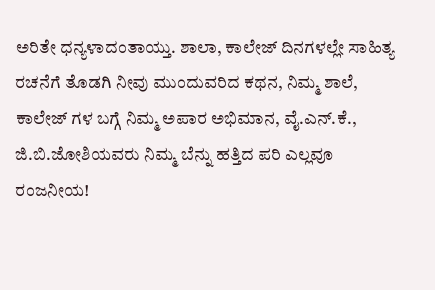ಅರಿತೇ ಧನ್ಯಳಾದಂತಾಯ್ತು. ಶಾಲಾ, ಕಾಲೇಜ್ ದಿನಗಳಲ್ಲೇ ಸಾಹಿತ್ಯ ರಚನೆಗೆ ತೊಡಗಿ ನೀವು ಮುಂದುವರಿದ ಕಥನ, ನಿಮ್ಮ ಶಾಲೆ, ಕಾಲೇಜ್ ಗಳ ಬಗ್ಗೆ ನಿಮ್ಮ ಅಪಾರ ಅಭಿಮಾನ, ವೈ.ಎನ್.ಕೆ., ಜಿ.ಬಿ.ಜೋಶಿಯವರು ನಿಮ್ಮ ಬೆನ್ನು ಹತ್ತಿದ ಪರಿ ಎಲ್ಲವೂ ರಂಜನೀಯ!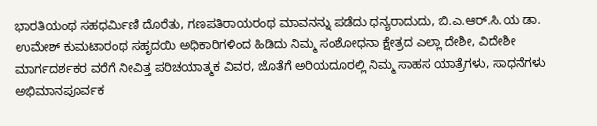ಭಾರತಿಯಂಥ ಸಹಧರ್ಮಿಣಿ ದೊರೆತು, ಗಣಪತಿರಾಯರಂಥ ಮಾವನನ್ನು ಪಡೆದು ಧನ್ಯರಾದುದು, ಬಿ.ಎ.ಆರ್.ಸಿ.ಯ ಡಾ. ಉಮೇಶ್ ಕುಮಟಾರಂಥ ಸಹೃದಯಿ ಅಧಿಕಾರಿಗಳಿಂದ ಹಿಡಿದು ನಿಮ್ಮ ಸಂಶೋಧನಾ ಕ್ಷೇತ್ರದ ಎಲ್ಲಾ ದೇಶೀ, ವಿದೇಶೀ ಮಾರ್ಗದರ್ಶಕರ ವರೆಗೆ ನೀವಿತ್ತ ಪರಿಚಯಾತ್ಮಕ ವಿವರ, ಜೊತೆಗೆ ಅರಿಯದೂರಲ್ಲಿ ನಿಮ್ಮ ಸಾಹಸ ಯಾತ್ರೆಗಳು, ಸಾಧನೆಗಳು ಅಭಿಮಾನಪೂರ್ವಕ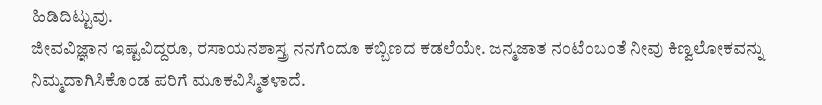ಹಿಡಿದಿಟ್ಟುವು.
ಜೀವವಿಜ್ಞಾನ ಇಷ್ಟವಿದ್ದರೂ, ರಸಾಯನಶಾಸ್ತ್ರ ನನಗೆಂದೂ ಕಬ್ಬಿಣದ ಕಡಲೆಯೇ. ಜನ್ಮಜಾತ ನಂಟೆಂಬಂತೆ ನೀವು ಕಿಣ್ವಲೋಕವನ್ನು ನಿಮ್ಮದಾಗಿಸಿಕೊಂಡ ಪರಿಗೆ ಮೂಕವಿಸ್ಮಿತಳಾದೆ.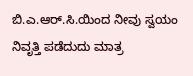ಬಿ.ಎ.ಆರ್.ಸಿ.ಯಿಂದ ನೀವು ಸ್ವಯಂ ನಿವೃತ್ತಿ ಪಡೆದುದು ಮಾತ್ರ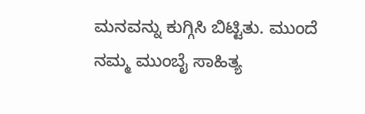ಮನವನ್ನು ಕುಗ್ಗಿಸಿ ಬಿಟ್ಟಿತು. ಮುಂದೆ ನಮ್ಮ ಮುಂಬೈ ಸಾಹಿತ್ಯ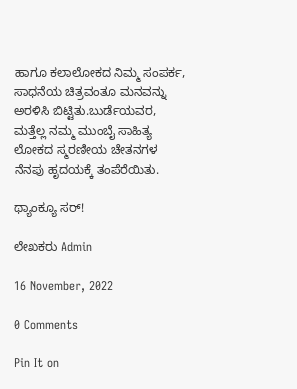ಹಾಗೂ ಕಲಾಲೋಕದ ನಿಮ್ಮ ಸಂಪರ್ಕ, ಸಾಧನೆಯ ಚಿತ್ರವಂತೂ ಮನವನ್ನು ಅರಳಿಸಿ ಬಿಟ್ಟಿತು.ಬುರ್ಡೆಯವರ, ಮತ್ತೆಲ್ಲ ನಮ್ಮ ಮುಂಬೈ ಸಾಹಿತ್ಯ ಲೋಕದ ಸ್ಮರಣೀಯ ಚೇತನಗಳ ನೆನಪು ಹೃದಯಕ್ಕೆ ತಂಪೆರೆಯಿತು.

ಥ್ಯಾಂಕ್ಯೂ ಸರ್!

ಲೇಖಕರು Admin

16 November, 2022

0 Comments

Pin It on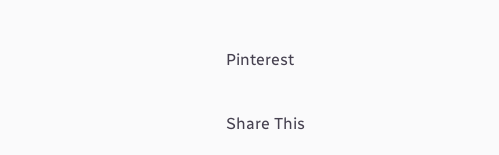Pinterest

Share This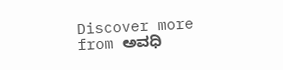Discover more from ಅವಧಿ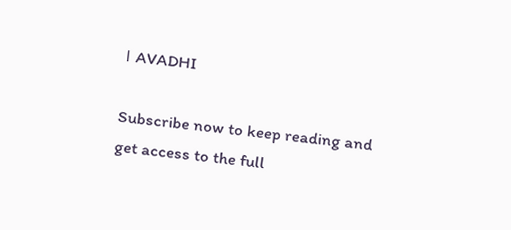। AVADHI

Subscribe now to keep reading and get access to the full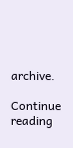archive.

Continue reading